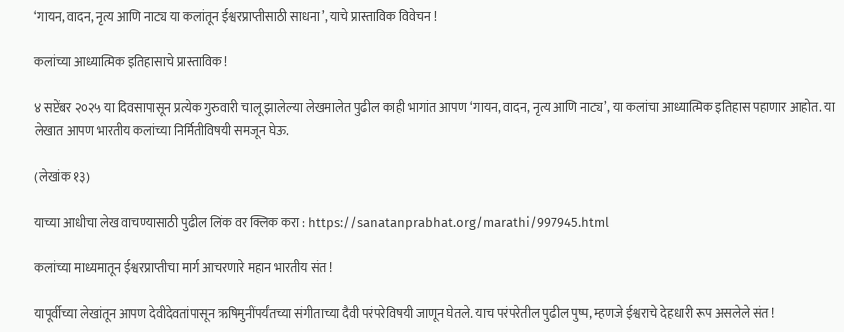‘गायन, वादन, नृत्य आणि नाट्य या कलांतून ईश्वरप्राप्तीसाठी साधना’, याचे प्रास्ताविक विवेचन !

कलांच्या आध्यात्मिक इतिहासाचे प्रास्ताविक !

४ सप्टेंबर २०२५ या दिवसापासून प्रत्येक गुरुवारी चालू झालेल्या लेखमालेत पुढील काही भागांत आपण ‘गायन, वादन, नृत्य आणि नाट्य’, या कलांचा आध्यात्मिक इतिहास पहाणार आहोत. या लेखात आपण भारतीय कलांच्या निर्मितीविषयी समजून घेऊ.

(लेखांक १३)

याच्या आधीचा लेख वाचण्यासाठी पुढील लिंक वर क्लिक करा : https://sanatanprabhat.org/marathi/997945.html

कलांच्या माध्यमातून ईश्वरप्राप्तीचा मार्ग आचरणारे महान भारतीय संत !

यापूर्वीच्या लेखांतून आपण देवीदेवतांपासून ऋषिमुनींपर्यंतच्या संगीताच्या दैवी परंपरेविषयी जाणून घेतले. याच परंपरेतील पुढील पुष्प, म्हणजे ईश्वराचे देहधारी रूप असलेले संत !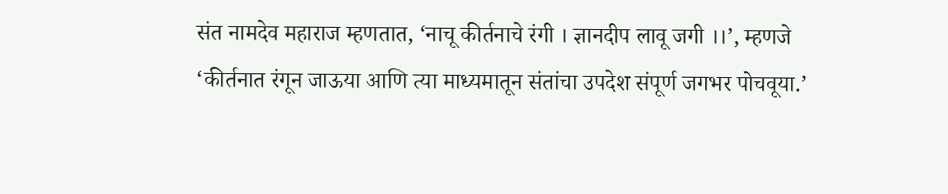संत नामदेव महाराज म्हणतात, ‘नाचू कीर्तनाचे रंगी । ज्ञानदीप लावू जगी ।।’, म्हणजे ‘कीर्तनात रंगून जाऊया आणि त्या माध्यमातून संतांचा उपदेश संपूर्ण जगभर पोचवूया.’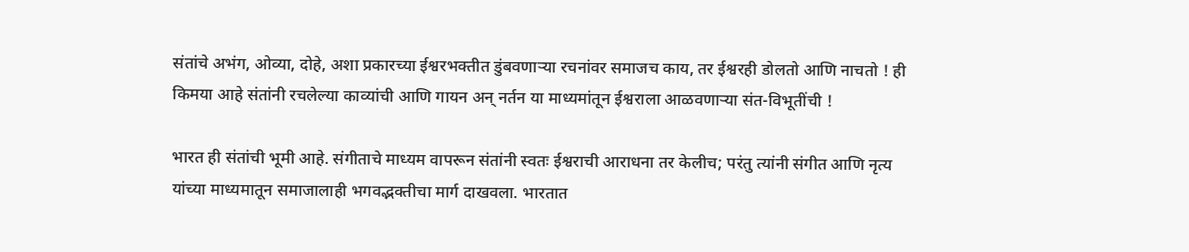संतांचे अभंग, ओव्या, दोहे, अशा प्रकारच्या ईश्वरभक्तीत डुंबवणार्‍या रचनांवर समाजच काय, तर ईश्वरही डोलतो आणि नाचतो ! ही किमया आहे संतांनी रचलेल्या काव्यांची आणि गायन अन् नर्तन या माध्यमांतून ईश्वराला आळवणार्‍या संत-विभूतींची !

भारत ही संतांची भूमी आहे. संगीताचे माध्यम वापरून संतांनी स्वतः ईश्वराची आराधना तर केलीच; परंतु त्यांनी संगीत आणि नृत्य यांच्या माध्यमातून समाजालाही भगवद्भक्तीचा मार्ग दाखवला. भारतात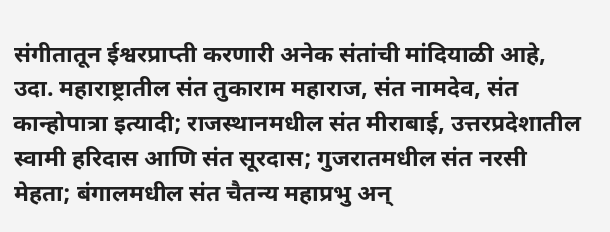संगीतातून ईश्वरप्राप्ती करणारी अनेक संतांची मांदियाळी आहे, उदा. महाराष्ट्रातील संत तुकाराम महाराज, संत नामदेव, संत कान्होपात्रा इत्यादी; राजस्थानमधील संत मीराबाई, उत्तरप्रदेशातील स्वामी हरिदास आणि संत सूरदास; गुजरातमधील संत नरसी मेहता; बंगालमधील संत चैतन्य महाप्रभु अन्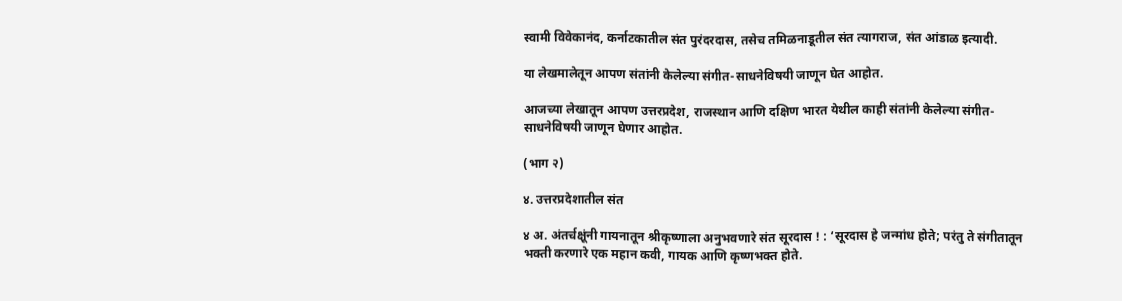स्वामी विवेकानंद, कर्नाटकातील संत पुरंदरदास, तसेच तमिळनाडूतील संत त्यागराज, संत आंडाळ इत्यादी.

या लेखमालेतून आपण संतांनी केलेल्या संगीत-साधनेविषयी जाणून घेत आहोत.

आजच्या लेखातून आपण उत्तरप्रदेश, राजस्थान आणि दक्षिण भारत येथील काही संतांनी केलेल्या संगीत-साधनेविषयी जाणून घेणार आहोत.

(भाग २)

४. उत्तरप्रदेशातील संत

४ अ. अंतर्चक्षूंनी गायनातून श्रीकृष्णाला अनुभवणारे संत सूरदास ! : ‘सूरदास हे जन्मांध होते; परंतु ते संगीतातून भक्ती करणारे एक महान कवी, गायक आणि कृष्णभक्त होते.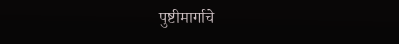पुष्टीमार्गाचे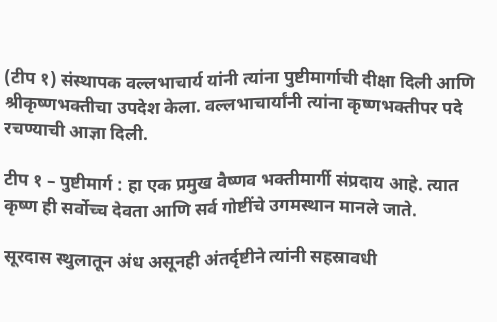(टीप १) संस्थापक वल्लभाचार्य यांनी त्यांना पुष्टीमार्गाची दीक्षा दिली आणि श्रीकृष्णभक्तीचा उपदेश केला. वल्लभाचार्यांनी त्यांना कृष्णभक्तीपर पदे रचण्याची आज्ञा दिली.

टीप १ – पुष्टीमार्ग : हा एक प्रमुख वैष्णव भक्तीमार्गी संप्रदाय आहे. त्यात कृष्ण ही सर्वोच्च देवता आणि सर्व गोष्टींचे उगमस्थान मानले जाते.

सूरदास स्थुलातून अंध असूनही अंतर्दृष्टीने त्यांनी सहस्रावधी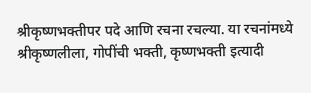श्रीकृष्णभक्तीपर पदे आणि रचना रचल्या. या रचनांमध्ये श्रीकृष्णलीला, गोपींची भक्ती, कृष्णभक्ती इत्यादी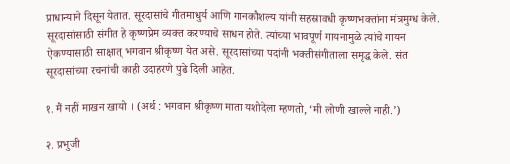प्राधान्याने दिसून येतात. सूरदासांचे गीतमाधुर्य आणि गानकौशल्य यांनी सहस्रावधी कृष्णभक्तांना मंत्रमुग्ध केले. सूरदासांसाठी संगीत हे कृष्णप्रेम व्यक्त करण्याचे साधन होते. त्यांच्या भावपूर्ण गायनामुळे त्यांचे गायन ऐकण्यासाठी साक्षात् भगवान श्रीकृष्ण येत असे. सूरदासांच्या पदांनी भक्तीसंगीताला समृद्ध केले. संत सूरदासांच्या रचनांची काही उदाहरणे पुढे दिली आहेत.

१. मैं नहीं माखन खायो । (अर्थ : भगवान श्रीकृष्ण माता यशोदेला म्हणतो, ‘मी लोणी खाल्ले नाही.’)

२. प्रभुजी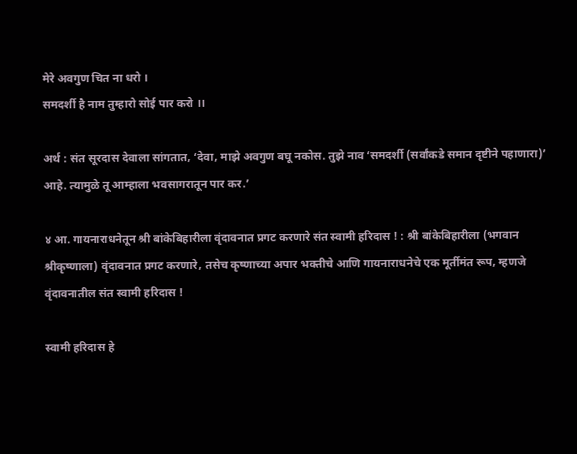मेरे अवगुण चित ना धरो ।
समदर्शी है नाम तुम्हारो सोई पार करो ।।

अर्थ : संत सूरदास देवाला सांगतात, ‘देवा, माझे अवगुण बघू नकोस. तुझे नाव ‘समदर्शी (सर्वांकडे समान दृष्टीने पहाणारा)’ आहे. त्यामुळे तू आम्हाला भवसागरातून पार कर.’

४ आ. गायनाराधनेतून श्री बांकेबिहारीला वृंदावनात प्रगट करणारे संत स्वामी हरिदास ! : श्री बांकेबिहारीला (भगवान श्रीकृष्णाला) वृंदावनात प्रगट करणारे, तसेच कृष्णाच्या अपार भक्तीचे आणि गायनाराधनेचे एक मूर्तीमंत रूप, म्हणजे वृंदावनातील संत स्वामी हरिदास !

स्वामी हरिदास हे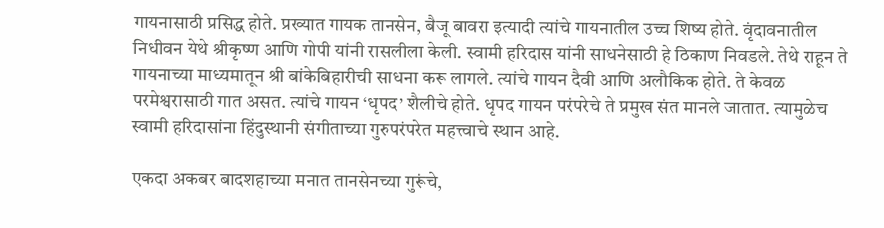गायनासाठी प्रसिद्ध होते. प्रख्यात गायक तानसेन, बैजू बावरा इत्यादी त्यांचे गायनातील उच्च शिष्य होते. वृंदावनातील निधीवन येथे श्रीकृष्ण आणि गोपी यांनी रासलीला केली. स्वामी हरिदास यांनी साधनेसाठी हे ठिकाण निवडले. तेथे राहून ते गायनाच्या माध्यमातून श्री बांकेबिहारीची साधना करू लागले. त्यांचे गायन दैवी आणि अलौकिक होते. ते केवळ परमेश्वरासाठी गात असत. त्यांचे गायन ‘धृपद’ शैलीचे होते. धृपद गायन परंपरेचे ते प्रमुख संत मानले जातात. त्यामुळेच स्वामी हरिदासांना हिंदुस्थानी संगीताच्या गुरुपरंपरेत महत्त्वाचे स्थान आहे.

एकदा अकबर बादशहाच्या मनात तानसेनच्या गुरूंचे,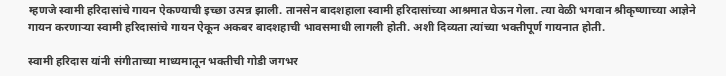म्हणजे स्वामी हरिदासांचे गायन ऐकण्याची इच्छा उत्पन्न झाली. तानसेन बादशहाला स्वामी हरिदासांच्या आश्रमात घेऊन गेला. त्या वेळी भगवान श्रीकृष्णाच्या आज्ञेने गायन करणार्‍या स्वामी हरिदासांचे गायन ऐकून अकबर बादशहाची भावसमाधी लागली होती. अशी दिव्यता त्यांच्या भक्तीपूर्ण गायनात होती.

स्वामी हरिदास यांनी संगीताच्या माध्यमातून भक्तीची गोडी जगभर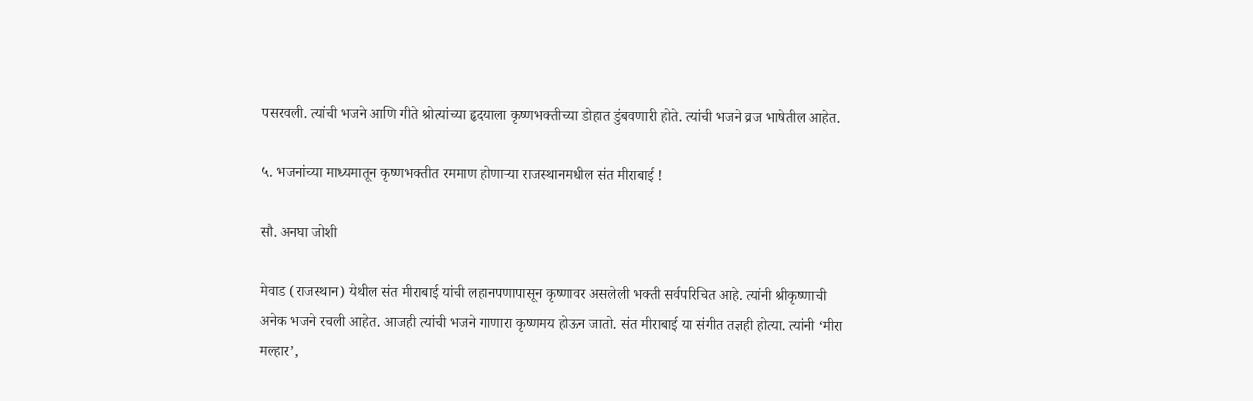पसरवली. त्यांची भजने आणि गीते श्रोत्यांच्या हृदयाला कृष्णभक्तीच्या डोहात डुंबवणारी होते. त्यांची भजने व्रज भाषेतील आहेत.

५. भजनांच्या माध्यमातून कृष्णभक्तीत रममाण होणार्‍या राजस्थानमधील संत मीराबाई !

सौ. अनघा जोशी

मेवाड (राजस्थान) येथील संत मीराबाई यांची लहानपणापासून कृष्णावर असलेली भक्ती सर्वपरिचित आहे. त्यांनी श्रीकृष्णाची अनेक भजने रचली आहेत. आजही त्यांची भजने गाणारा कृष्णमय होऊन जातो. संत मीराबाई या संगीत तज्ञही होत्या. त्यांनी ‘मीरा मल्हार’,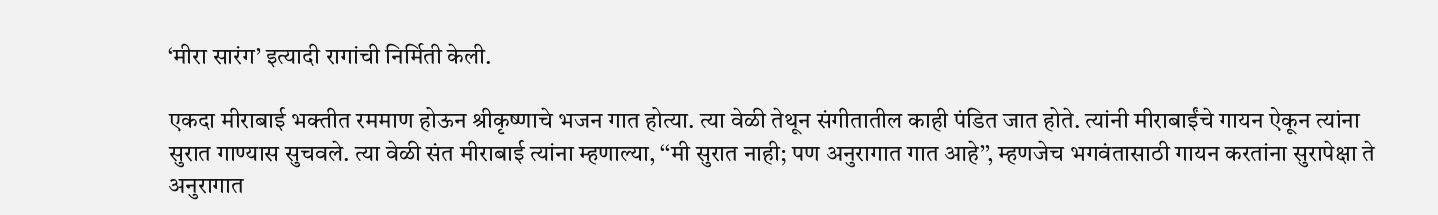‘मीरा सारंग’ इत्यादी रागांची निर्मिती केली.

एकदा मीराबाई भक्तीत रममाण होऊन श्रीकृष्णाचे भजन गात होत्या. त्या वेळी तेथून संगीतातील काही पंडित जात होते. त्यांनी मीराबाईंचे गायन ऐकून त्यांना सुरात गाण्यास सुचवले. त्या वेळी संत मीराबाई त्यांना म्हणाल्या, ‘‘मी सुरात नाही; पण अनुरागात गात आहे’’, म्हणजेच भगवंतासाठी गायन करतांना सुरापेक्षा ते अनुरागात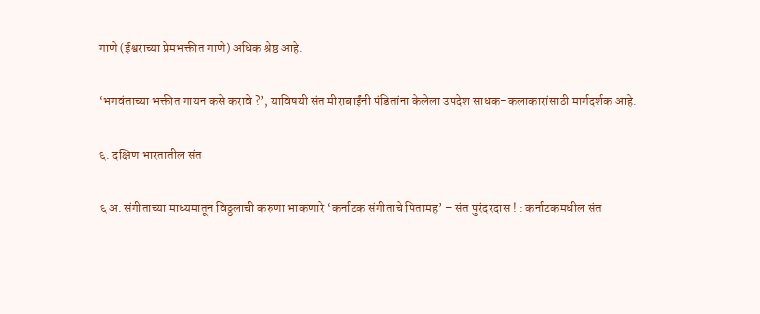गाणे (ईश्वराच्या प्रेमभक्तीत गाणे) अधिक श्रेष्ठ आहे.

‘भगवंताच्या भक्तीत गायन कसे करावे ?’, याविषयी संत मीराबाईंनी पंडितांना केलेला उपदेश साधक-कलाकारांसाठी मार्गदर्शक आहे.

६. दक्षिण भारतातील संत

६ अ. संगीताच्या माध्यमातून विठ्ठलाची करुणा भाकणारे ‘कर्नाटक संगीताचे पितामह’ – संत पुरंदरदास ! : कर्नाटकमधील संत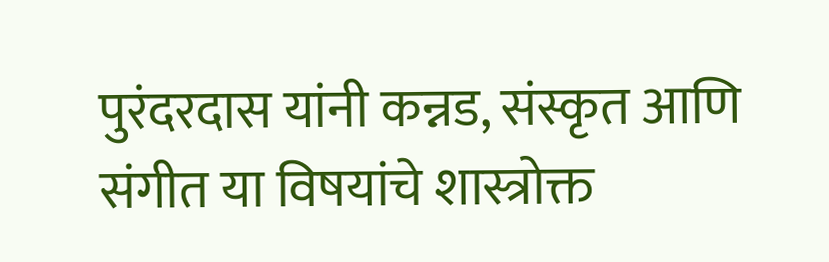पुरंदरदास यांनी कन्नड, संस्कृत आणि संगीत या विषयांचे शास्त्रोक्त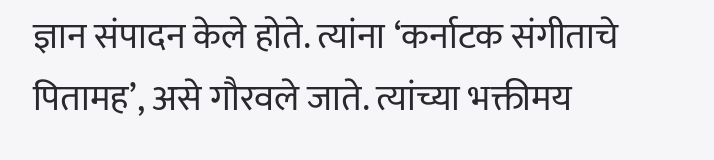ज्ञान संपादन केले होते. त्यांना ‘कर्नाटक संगीताचे पितामह’, असे गौरवले जाते. त्यांच्या भक्तीमय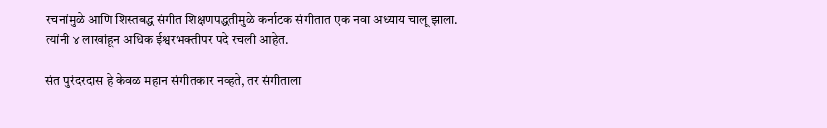रचनांमुळे आणि शिस्तबद्ध संगीत शिक्षणपद्धतीमुळे कर्नाटक संगीतात एक नवा अध्याय चालू झाला. त्यांनी ४ लाखांहून अधिक ईश्वरभक्तीपर पदे रचली आहेत.

संत पुरंदरदास हे केवळ महान संगीतकार नव्हते, तर संगीताला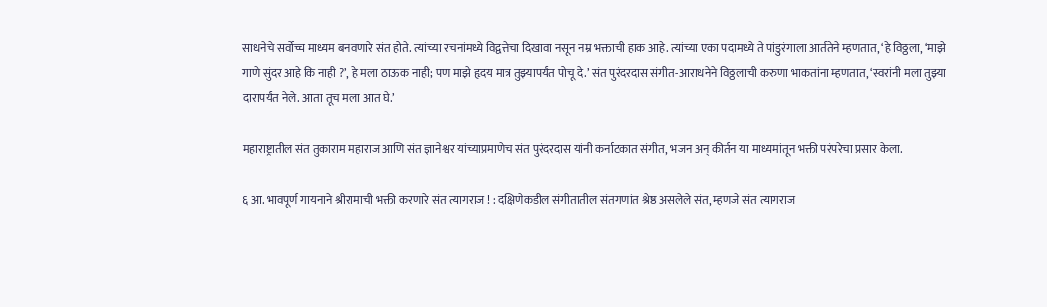साधनेचे सर्वोच्च माध्यम बनवणारे संत होते. त्यांच्या रचनांमध्ये विद्वत्तेचा दिखावा नसून नम्र भक्ताची हाक आहे. त्यांच्या एका पदामध्ये ते पांडुरंगाला आर्ततेने म्हणतात, ‘हे विठ्ठला, ‘माझे गाणे सुंदर आहे कि नाही ?’, हे मला ठाऊक नाही; पण माझे हृदय मात्र तुझ्यापर्यंत पोचू दे.’ संत पुरंदरदास संगीत-आराधनेने विठ्ठलाची करुणा भाकतांना म्हणतात, ‘स्वरांनी मला तुझ्या दारापर्यंत नेले. आता तूच मला आत घे.’

महाराष्ट्रातील संत तुकाराम महाराज आणि संत ज्ञानेश्वर यांच्याप्रमाणेच संत पुरंदरदास यांनी कर्नाटकात संगीत, भजन अन् कीर्तन या माध्यमांतून भक्ती परंपरेचा प्रसार केला.

६ आ. भावपूर्ण गायनाने श्रीरामाची भक्ती करणारे संत त्यागराज ! : दक्षिणेकडील संगीतातील संतगणांत श्रेष्ठ असलेले संत, म्हणजे संत त्यागराज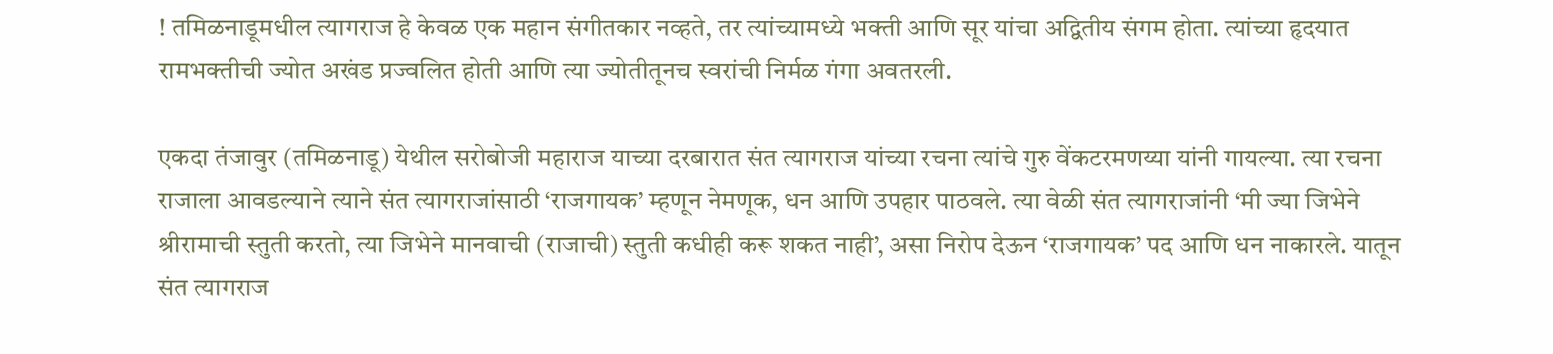! तमिळनाडूमधील त्यागराज हे केवळ एक महान संगीतकार नव्हते, तर त्यांच्यामध्ये भक्ती आणि सूर यांचा अद्वितीय संगम होता. त्यांच्या हृदयात रामभक्तीची ज्योत अखंड प्रज्वलित होती आणि त्या ज्योतीतूनच स्वरांची निर्मळ गंगा अवतरली.

एकदा तंजावुर (तमिळनाडू) येथील सरोबोजी महाराज याच्या दरबारात संत त्यागराज यांच्या रचना त्यांचे गुरु वेंकटरमणय्या यांनी गायल्या. त्या रचना राजाला आवडल्याने त्याने संत त्यागराजांसाठी ‘राजगायक’ म्हणून नेमणूक, धन आणि उपहार पाठवले. त्या वेळी संत त्यागराजांनी ‘मी ज्या जिभेने श्रीरामाची स्तुती करतो, त्या जिभेने मानवाची (राजाची) स्तुती कधीही करू शकत नाही’, असा निरोप देऊन ‘राजगायक’ पद आणि धन नाकारले. यातून संत त्यागराज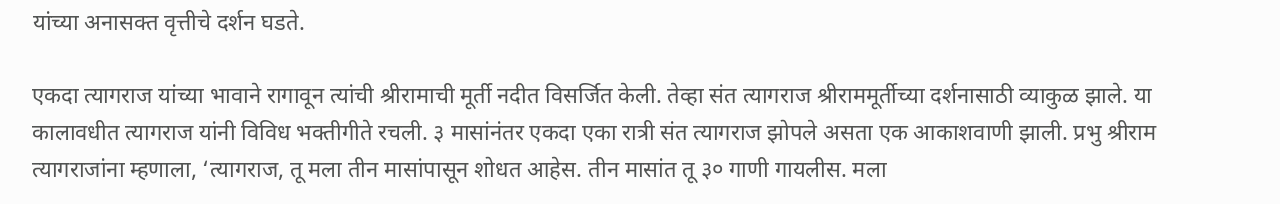यांच्या अनासक्त वृत्तीचे दर्शन घडते.

एकदा त्यागराज यांच्या भावाने रागावून त्यांची श्रीरामाची मूर्ती नदीत विसर्जित केली. तेव्हा संत त्यागराज श्रीराममूर्तीच्या दर्शनासाठी व्याकुळ झाले. या कालावधीत त्यागराज यांनी विविध भक्तीगीते रचली. ३ मासांनंतर एकदा एका रात्री संत त्यागराज झोपले असता एक आकाशवाणी झाली. प्रभु श्रीराम त्यागराजांना म्हणाला, ‘त्यागराज, तू मला तीन मासांपासून शोधत आहेस. तीन मासांत तू ३० गाणी गायलीस. मला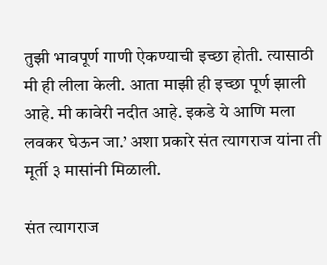तुझी भावपूर्ण गाणी ऐकण्याची इच्छा होती. त्यासाठी मी ही लीला केली. आता माझी ही इच्छा पूर्ण झाली आहे. मी कावेरी नदीत आहे. इकडे ये आणि मला लवकर घेऊन जा.’ अशा प्रकारे संत त्यागराज यांना ती मूर्ती ३ मासांनी मिळाली.

संत त्यागराज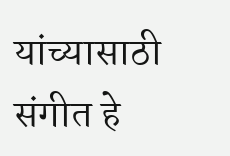यांच्यासाठी संगीत हे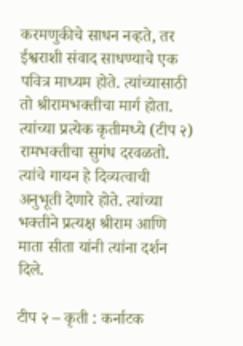करमणुकीचे साधन नव्हते, तर ईश्वराशी संवाद साधण्याचे एक पवित्र माध्यम होते. त्यांच्यासाठी तो श्रीरामभक्तीचा मार्ग होता. त्यांच्या प्रत्येक कृतीमध्ये (टीप २) रामभक्तीचा सुगंध दरवळतो. त्यांचे गायन हे दिव्यत्वाची अनुभूती देणारे होते. त्यांच्या भक्तीने प्रत्यक्ष श्रीराम आणि माता सीता यांनी त्यांना दर्शन दिले.

टीप २ – कृती : कर्नाटक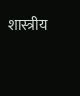शास्त्रीय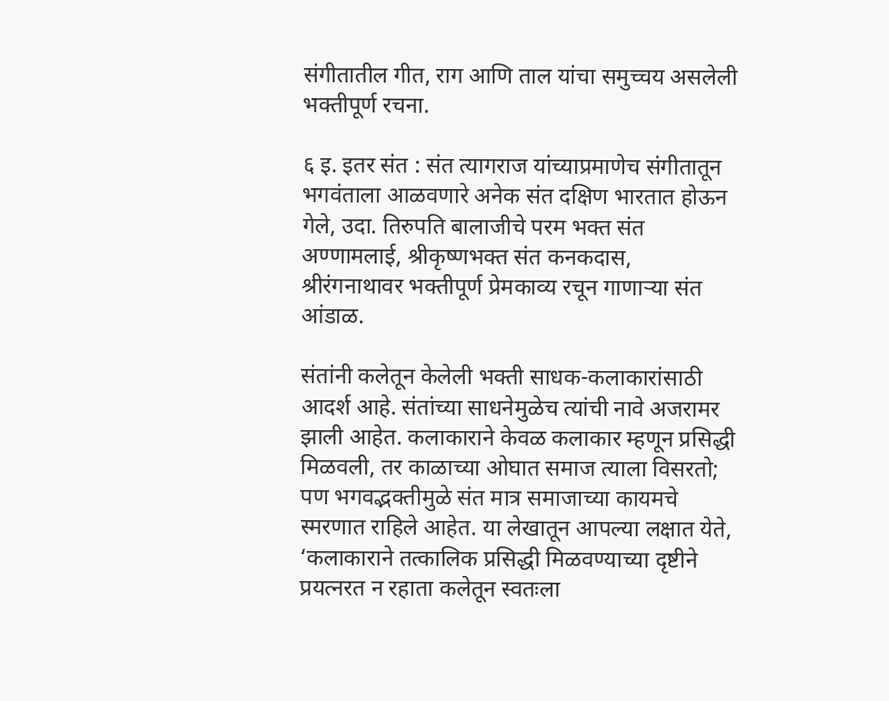संगीतातील गीत, राग आणि ताल यांचा समुच्चय असलेली भक्तीपूर्ण रचना.

६ इ. इतर संत : संत त्यागराज यांच्याप्रमाणेच संगीतातून भगवंताला आळवणारे अनेक संत दक्षिण भारतात होऊन गेले, उदा. तिरुपति बालाजीचे परम भक्त संत अण्णामलाई, श्रीकृष्णभक्त संत कनकदास, श्रीरंगनाथावर भक्तीपूर्ण प्रेमकाव्य रचून गाणार्‍या संत आंडाळ.

संतांनी कलेतून केलेली भक्ती साधक-कलाकारांसाठी आदर्श आहे. संतांच्या साधनेमुळेच त्यांची नावे अजरामर झाली आहेत. कलाकाराने केवळ कलाकार म्हणून प्रसिद्धी मिळवली, तर काळाच्या ओघात समाज त्याला विसरतो; पण भगवद्भक्तीमुळे संत मात्र समाजाच्या कायमचे स्मरणात राहिले आहेत. या लेखातून आपल्या लक्षात येते, ‘कलाकाराने तत्कालिक प्रसिद्धी मिळवण्याच्या दृष्टीने प्रयत्नरत न रहाता कलेतून स्वतःला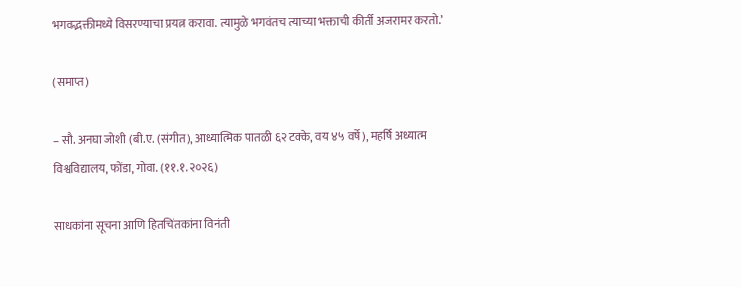भगवद्भक्तीमध्ये विसरण्याचा प्रयत्न करावा. त्यामुळे भगवंतच त्याच्या भक्ताची कीर्ती अजरामर करतो.’

(समाप्त)

– सौ. अनघा जोशी (बी.ए. (संगीत), आध्यात्मिक पातळी ६२ टक्के, वय ४५ वर्षे), महर्षि अध्यात्म विश्वविद्यालय, फोंडा, गोवा. (११.१.२०२६)

साधकांना सूचना आणि हितचिंतकांना विनंती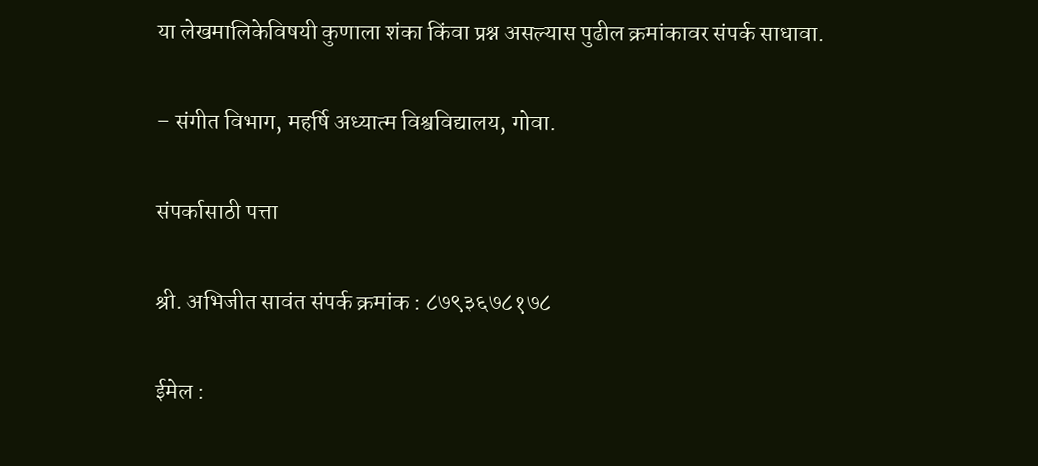या लेखमालिकेविषयी कुणाला शंका किंवा प्रश्न असल्यास पुढील क्रमांकावर संपर्क साधावा.

– संगीत विभाग, महर्षि अध्यात्म विश्वविद्यालय, गोवा.

संपर्कासाठी पत्ता

श्री. अभिजीत सावंत संपर्क क्रमांक : ८७९३६७८१७८

ईमेल :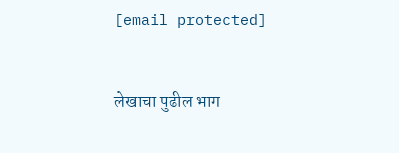[email protected]


लेखाचा पुढील भाग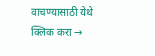वाचण्यासाठी येथे क्लिक करा →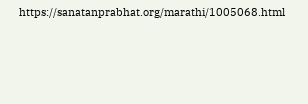https://sanatanprabhat.org/marathi/1005068.html